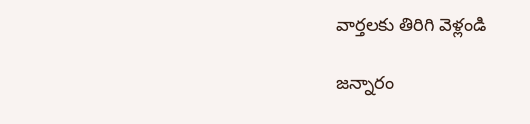వార్తలకు తిరిగి వెళ్లండి

జన్నారం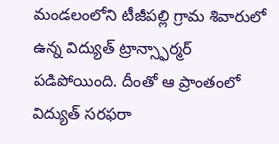మండలంలోని టీజీపల్లి గ్రామ శివారులో ఉన్న విద్యుత్ ట్రాన్స్ఫార్మర్ పడిపోయింది. దీంతో ఆ ప్రాంతంలో విద్యుత్ సరఫరా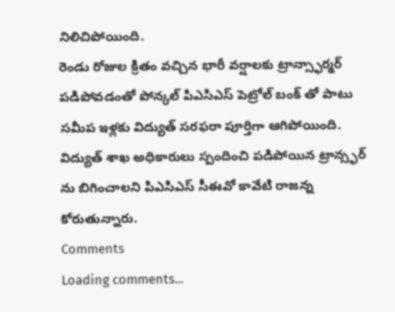నిలిచిపోయింది.
రెండు రోజుల క్రితం వచ్చిన భారీ వర్షాలకు ట్రాన్స్ఫార్మర్ పడిపోవడంతో పోన్కల్ పిఎసిఎస్ పెట్రోల్ బంక్ తో పాటు సమీప ఇళ్లకు విద్యుత్ సరఫరా పూర్తిగా ఆగిపోయింది. విద్యుత్ శాఖ అధికారులు స్పందించి పడిపోయిన ట్రాన్స్ఫర్ ను బిగించాలని పిఎసిఎస్ సీఈవో కావేటి రాజన్న కోరుతున్నారు.
Comments
Loading comments...